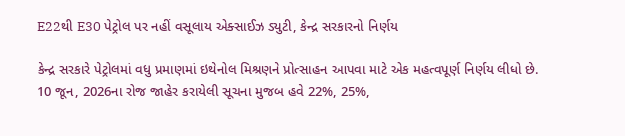E22થી E30 પેટ્રોલ પર નહીં વસૂલાય એક્સાઈઝ ડ્યુટી, કેન્દ્ર સરકારનો નિર્ણય

કેન્દ્ર સરકારે પેટ્રોલમાં વધુ પ્રમાણમાં ઇથેનોલ મિશ્રણને પ્રોત્સાહન આપવા માટે એક મહત્વપૂર્ણ નિર્ણય લીધો છે. 10 જૂન, 2026ના રોજ જાહેર કરાયેલી સૂચના મુજબ હવે 22%, 25%,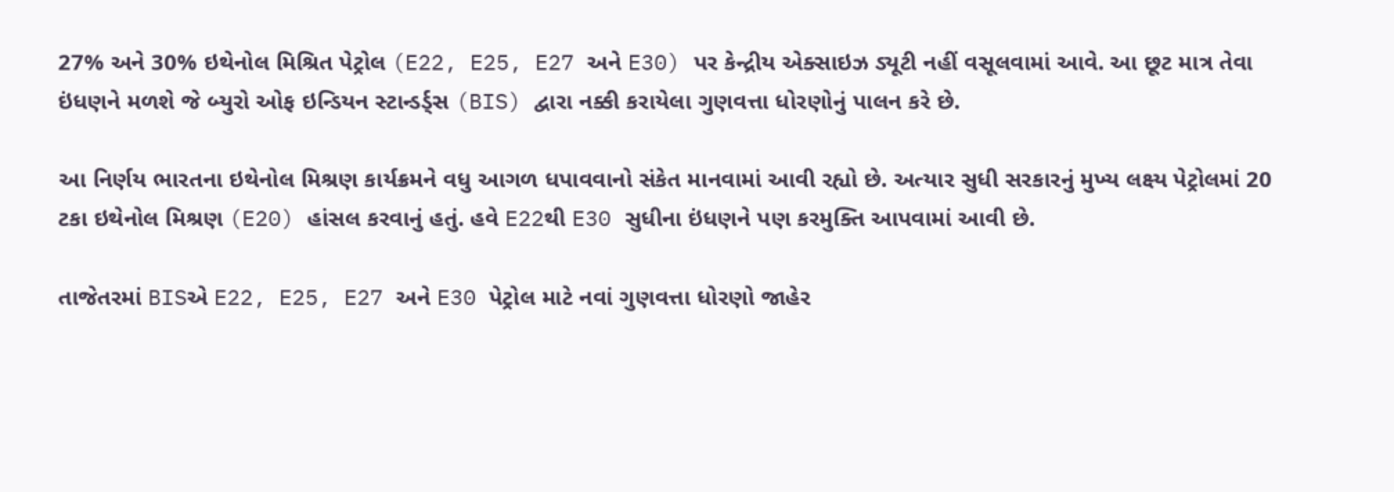27% અને 30% ઇથેનોલ મિશ્રિત પેટ્રોલ (E22, E25, E27 અને E30) પર કેન્દ્રીય એક્સાઇઝ ડ્યૂટી નહીં વસૂલવામાં આવે. આ છૂટ માત્ર તેવા ઇંધણને મળશે જે બ્યુરો ઓફ ઇન્ડિયન સ્ટાન્ડર્ડ્સ (BIS) દ્વારા નક્કી કરાયેલા ગુણવત્તા ધોરણોનું પાલન કરે છે.

આ નિર્ણય ભારતના ઇથેનોલ મિશ્રણ કાર્યક્રમને વધુ આગળ ધપાવવાનો સંકેત માનવામાં આવી રહ્યો છે. અત્યાર સુધી સરકારનું મુખ્ય લક્ષ્ય પેટ્રોલમાં 20 ટકા ઇથેનોલ મિશ્રણ (E20) હાંસલ કરવાનું હતું. હવે E22થી E30 સુધીના ઇંધણને પણ કરમુક્તિ આપવામાં આવી છે.

તાજેતરમાં BISએ E22, E25, E27 અને E30 પેટ્રોલ માટે નવાં ગુણવત્તા ધોરણો જાહેર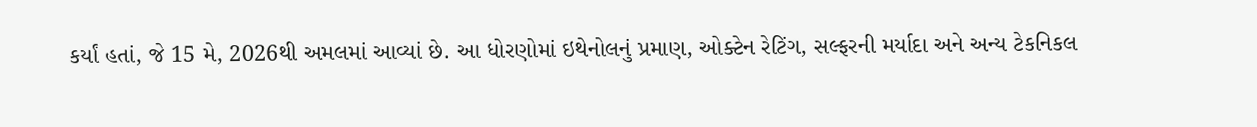કર્યાં હતાં, જે 15 મે, 2026થી અમલમાં આવ્યાં છે. આ ધોરણોમાં ઇથેનોલનું પ્રમાણ, ઓક્ટેન રેટિંગ, સલ્ફરની મર્યાદા અને અન્ય ટેકનિકલ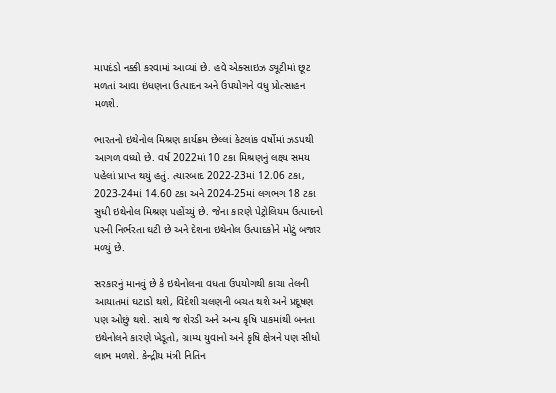માપદંડો નક્કી કરવામાં આવ્યાં છે. હવે એક્સાઇઝ ડ્યૂટીમાં છૂટ મળતાં આવા ઇંધણના ઉત્પાદન અને ઉપયોગને વધુ પ્રોત્સાહન મળશે.

ભારતનો ઇથેનોલ મિશ્રણ કાર્યક્રમ છેલ્લાં કેટલાંક વર્ષોમાં ઝડપથી આગળ વધ્યો છે. વર્ષ 2022માં 10 ટકા મિશ્રણનું લક્ષ્ય સમય પહેલાં પ્રાપ્ત થયું હતું. ત્યારબાદ 2022-23માં 12.06 ટકા, 2023-24માં 14.60 ટકા અને 2024-25માં લગભગ 18 ટકા સુધી ઇથેનોલ મિશ્રણ પહોંચ્યું છે. જેના કારણે પેટ્રોલિયમ ઉત્પાદનો પરની નિર્ભરતા ઘટી છે અને દેશના ઇથેનોલ ઉત્પાદકોને મોટું બજાર મળ્યું છે.

સરકારનું માનવું છે કે ઇથેનોલના વધતા ઉપયોગથી કાચા તેલની આયાતમાં ઘટાડો થશે, વિદેશી ચલણની બચત થશે અને પ્રદૂષણ પણ ઓછું થશે. સાથે જ શેરડી અને અન્ય કૃષિ પાકમાંથી બનતા ઇથેનોલને કારણે ખેડૂતો, ગ્રામ્ય યુવાનો અને કૃષિ ક્ષેત્રને પણ સીધો લાભ મળશે. કેન્દ્રીય મંત્રી નિતિન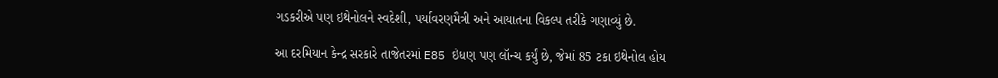ગડકરીએ પણ ઇથેનોલને સ્વદેશી, પર્યાવરણમૈત્રી અને આયાતના વિકલ્પ તરીકે ગણાવ્યું છે.

આ દરમિયાન કેન્દ્ર સરકારે તાજેતરમાં E85 ઇંધણ પણ લૉન્ચ કર્યું છે, જેમાં 85 ટકા ઇથેનોલ હોય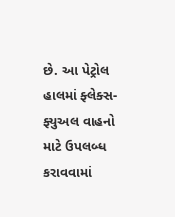છે. આ પેટ્રોલ હાલમાં ફ્લેક્સ-ફ્યુઅલ વાહનો માટે ઉપલબ્ધ કરાવવામાં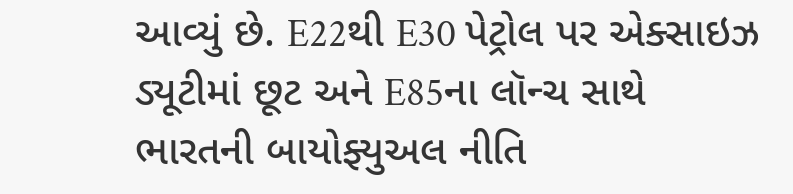આવ્યું છે. E22થી E30 પેટ્રોલ પર એક્સાઇઝ ડ્યૂટીમાં છૂટ અને E85ના લૉન્ચ સાથે ભારતની બાયોફ્યુઅલ નીતિ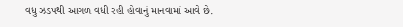વધુ ઝડપથી આગળ વધી રહી હોવાનું માનવામાં આવે છે.